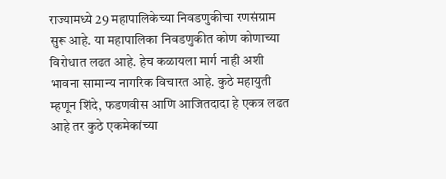राज्यामध्ये 29 महापालिकेच्या निवडणुकीचा रणसंग्राम सुरू आहे. या महापालिका निवडणुकीत कोण कोणाच्या विरोधात लढत आहे. हेच कळायला मार्ग नाही अशी भावना सामान्य नागरिक विचारत आहे. कुठे महायुती म्हणून शिंदे, फडणवीस आणि आजितदादा हे एकत्र लढत आहे तर कुठे एकमेकांच्या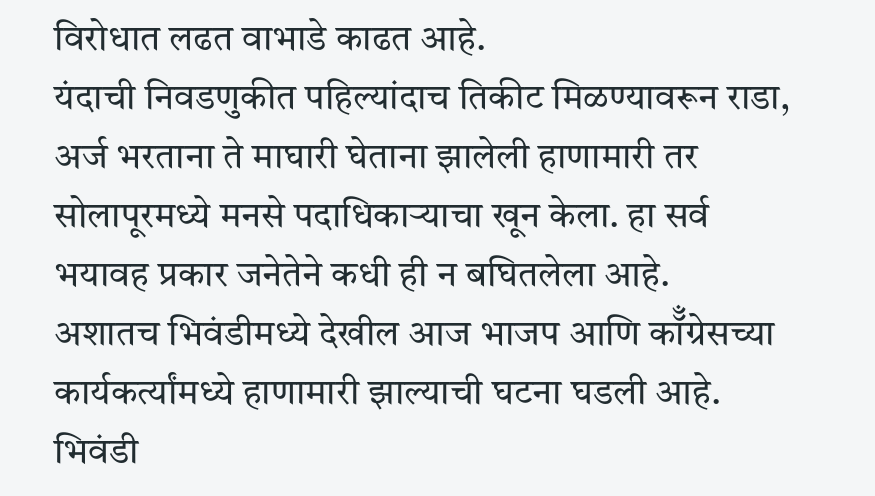विरोधात लढत वाभाडे काढत आहे.
यंदाची निवडणुकीत पहिल्यांदाच तिकीट मिळण्यावरून राडा, अर्ज भरताना ते माघारी घेताना झालेली हाणामारी तर सोलापूरमध्ये मनसे पदाधिकाऱ्याचा खून केला. हा सर्व भयावह प्रकार जनेतेने कधी ही न बघितलेला आहे.
अशातच भिवंडीमध्ये देखील आज भाजप आणि कॉँग्रेसच्या कार्यकर्त्यांमध्ये हाणामारी झाल्याची घटना घडली आहे. भिवंडी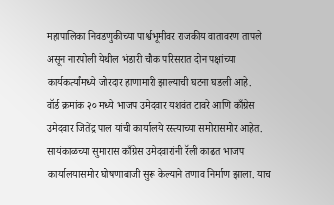महापालिका निवडणुकीच्या पार्श्वभूमीवर राजकीय वातावरण तापले असून नारपोली येथील भंडारी चौक परिसरात दोन पक्षांच्या कार्यकर्त्यांमध्ये जोरदार हाणामारी झाल्याची घटना घडली आहे.
वॉर्ड क्रमांक २० मध्ये भाजप उमेदवार यशवंत टावरे आणि काँग्रेस उमेदवार जितेंद्र पाल यांची कार्यालये रस्त्याच्या समोरासमोर आहेत. सायंकाळच्या सुमारास काँग्रेस उमेदवारांनी रॅली काढत भाजप कार्यालयासमोर घोषणाबाजी सुरू केल्याने तणाव निर्माण झाला. याच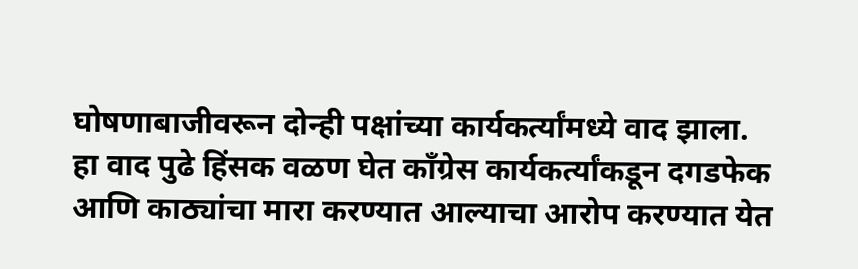घोषणाबाजीवरून दोन्ही पक्षांच्या कार्यकर्त्यांमध्ये वाद झाला.
हा वाद पुढे हिंसक वळण घेत काँग्रेस कार्यकर्त्यांकडून दगडफेक आणि काठ्यांचा मारा करण्यात आल्याचा आरोप करण्यात येत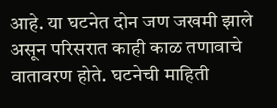आहे. या घटनेत दोन जण जखमी झाले असून परिसरात काही काळ तणावाचे वातावरण होते. घटनेची माहिती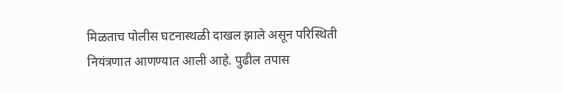मिळताच पोलीस घटनास्थळी दाखल झाले असून परिस्थिती नियंत्रणात आणण्यात आली आहे. पुढील तपास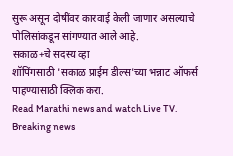सुरू असून दोषींवर कारवाई केली जाणार असल्याचे पोलिसांकडून सांगण्यात आले आहे.
सकाळ+चे सदस्य व्हा
शॉपिंगसाठी 'सकाळ प्राईम डील्स'च्या भन्नाट ऑफर्स पाहण्यासाठी क्लिक करा.
Read Marathi news and watch Live TV. Breaking news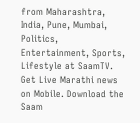from Maharashtra, India, Pune, Mumbai, Politics, Entertainment, Sports, Lifestyle at SaamTV. Get Live Marathi news on Mobile. Download the Saam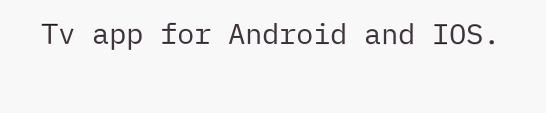Tv app for Android and IOS.